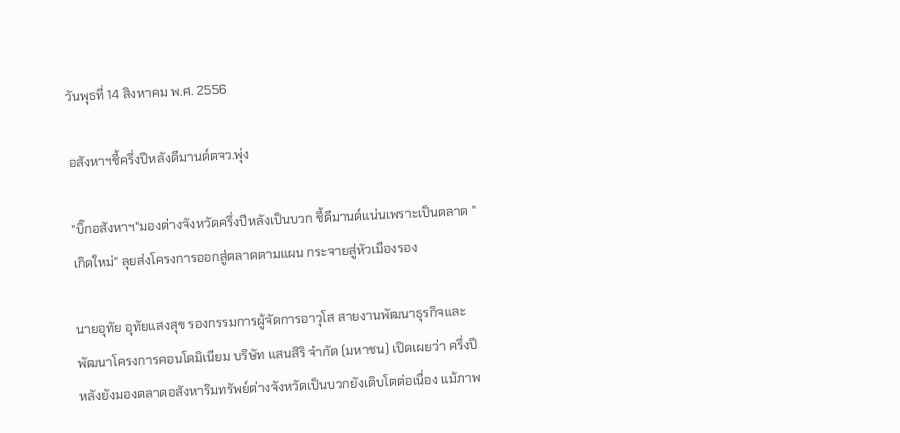วันพุธที่ 14 สิงหาคม พ.ศ. 2556

อสังหาฯชี้ครึ่งปีหลังดีมานด์ตจว.พุ่ง

"บิ๊กอสังหาฯ"มองต่างจังหวัดครึ่งปีหลังเป็นบวก ชี้ดีมานด์แน่นเพราะเป็นตลาด "เกิดใหม่" ลุยส่งโครงการออกสู่ตลาดตามแผน กระจายสู่หัวเมืองรอง

นายอุทัย อุทัยแสงสุข รองกรรมการผู้จัดการอาวุโส สายงานพัฒนาธุรกิจและพัฒนาโครงการคอนโดมิเนียม บริษัท แสนสิริ จำกัด (มหาชน) เปิดเผยว่า ครึ่งปีหลังยังมองตลาดอสังหาริมทรัพย์ต่างจังหวัดเป็นบวกยังเติบโตต่อเนื่อง แม้ภาพ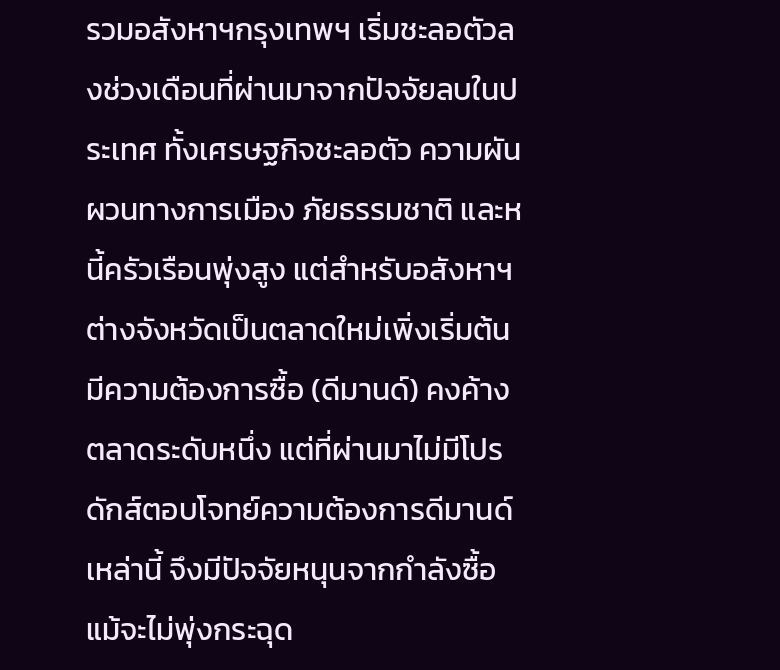รวมอสังหาฯกรุงเทพฯ เริ่มชะลอตัวลงช่วงเดือนที่ผ่านมาจากปัจจัยลบในประเทศ ทั้งเศรษฐกิจชะลอตัว ความผันผวนทางการเมือง ภัยธรรมชาติ และหนี้ครัวเรือนพุ่งสูง แต่สำหรับอสังหาฯต่างจังหวัดเป็นตลาดใหม่เพิ่งเริ่มต้น มีความต้องการซื้อ (ดีมานด์) คงค้างตลาดระดับหนึ่ง แต่ที่ผ่านมาไม่มีโปรดักส์ตอบโจทย์ความต้องการดีมานด์เหล่านี้ จึงมีปัจจัยหนุนจากกำลังซื้อแม้จะไม่พุ่งกระฉุด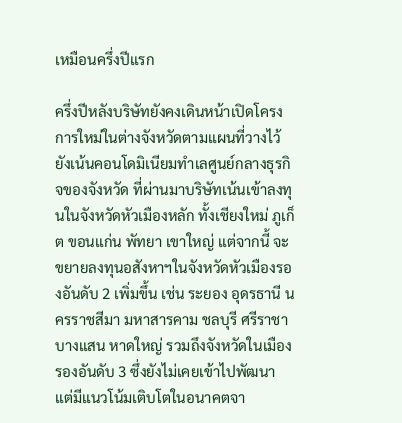เหมือนครึ่งปีแรก

ครึ่งปีหลังบริษัทยังคงเดินหน้าเปิดโครงการใหม่ในต่างจังหวัดตามแผนที่วางไว้ ยังเน้นคอนโดมิเนียมทำเลศูนย์กลางธุรกิจของจังหวัด ที่ผ่านมาบริษัทเน้นเข้าลงทุนในจังหวัดหัวเมืองหลัก ทั้งเชียงใหม่ ภูเก็ต ขอนแก่น พัทยา เขาใหญ่ แต่จากนี้ จะขยายลงทุนอสังหาฯในจังหวัดหัวเมืองรองอันดับ 2 เพิ่มขึ้น เช่น ระยอง อุดรธานี นครราชสีมา มหาสารคาม ชลบุรี ศรีราชา บางแสน หาดใหญ่ รวมถึงจังหวัดในเมืองรองอันดับ 3 ซึ่งยังไม่เคยเข้าไปพัฒนา แต่มีแนวโน้มเติบโตในอนาคตจา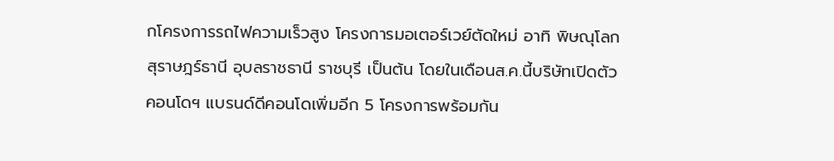กโครงการรถไฟความเร็วสูง โครงการมอเตอร์เวย์ตัดใหม่ อาทิ พิษณุโลก สุราษฎร์ธานี อุบลราชธานี ราชบุรี เป็นต้น โดยในเดือนส.ค.นี้บริษัทเปิดตัวคอนโดฯ แบรนด์ดีคอนโดเพิ่มอีก 5 โครงการพร้อมกัน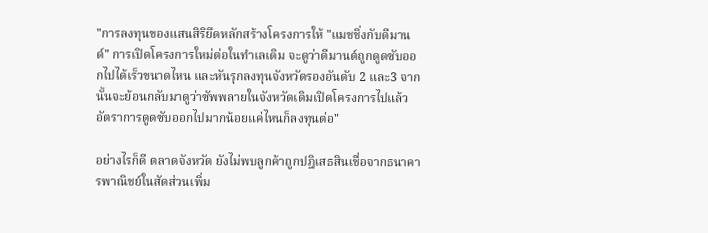"การลงทุนของแสนสิริยึดหลักสร้างโครงการให้ "แมชชิ่งกับดีมานด์" การเปิดโครงการใหม่ต่อในทำเลเดิม จะดูว่าดีมานด์ถูกดูดซับออกไปได้เร็วขนาดไหน และหันรุกลงทุนจังหวัดรองอันดับ 2 และ3 จากนั้นจะย้อนกลับมาดูว่าซัพพลายในจังหวัดเดิมเปิดโครงการไปแล้ว อัตราการดูดซับออกไปมากน้อยแค่ไหนก็ลงทุนต่อ"

อย่างไรก็ดี ตลาดจังหวัด ยังไม่พบลูกค้าถูกปฎิเสธสินเชื่อจากธนาคารพาณิชย์ในสัดส่วนเพิ่ม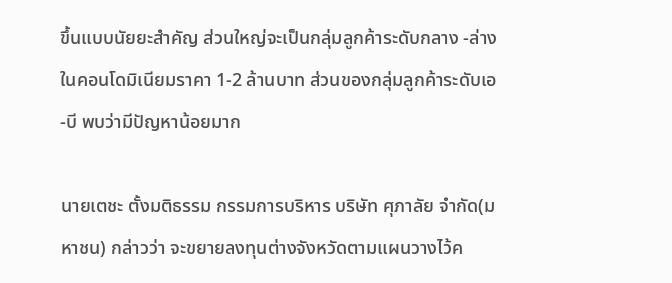ขึ้นแบบนัยยะสำคัญ ส่วนใหญ่จะเป็นกลุ่มลูกค้าระดับกลาง -ล่าง ในคอนโดมิเนียมราคา 1-2 ล้านบาท ส่วนของกลุ่มลูกค้าระดับเอ-บี พบว่ามีปัญหาน้อยมาก

นายเตชะ ตั้งมติธรรม กรรมการบริหาร บริษัท ศุภาลัย จำกัด(มหาชน) กล่าวว่า จะขยายลงทุนต่างจังหวัดตามแผนวางไว้ค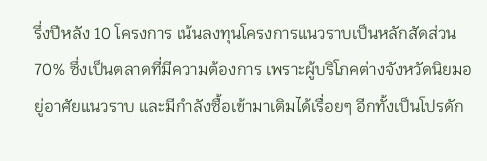รึ่งปีหลัง 10 โครงการ เน้นลงทุนโครงการแนวราบเป็นหลักสัดส่วน 70% ซึ่งเป็นตลาดที่มีความต้องการ เพราะผู้บริโภคต่างจังหวัดนิยมอยู่อาศัยแนวราบ และมีกำลังซื้อเข้ามาเติมได้เรื่อยๆ อีกทั้งเป็นโปรดัก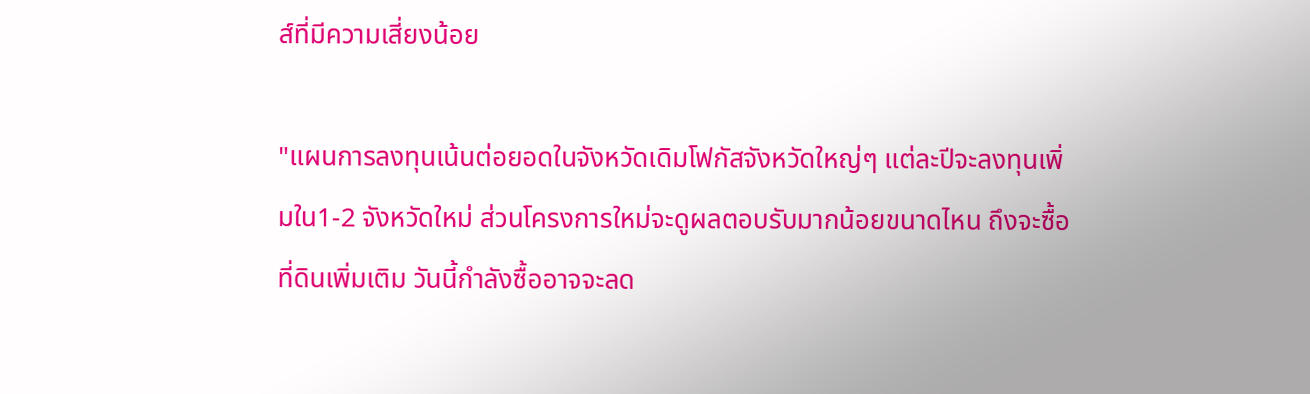ส์ที่มีความเสี่ยงน้อย

"แผนการลงทุนเน้นต่อยอดในจังหวัดเดิมโฟกัสจังหวัดใหญ่ๆ แต่ละปีจะลงทุนเพิ่มใน1-2 จังหวัดใหม่ ส่วนโครงการใหม่จะดูผลตอบรับมากน้อยขนาดไหน ถึงจะซื้อที่ดินเพิ่มเติม วันนี้กำลังซื้ออาจจะลด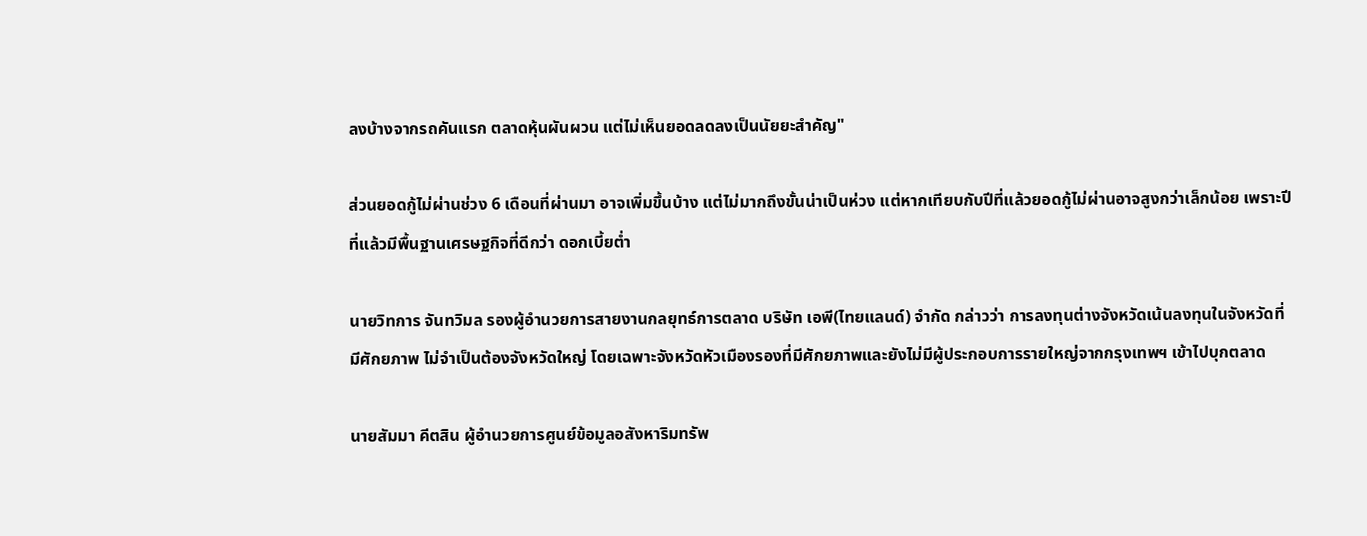ลงบ้างจากรถคันแรก ตลาดหุ้นผันผวน แต่ไม่เห็นยอดลดลงเป็นนัยยะสำคัญ"

ส่วนยอดกู้ไม่ผ่านช่วง 6 เดือนที่ผ่านมา อาจเพิ่มขึ้นบ้าง แต่ไม่มากถึงขั้นน่าเป็นห่วง แต่หากเทียบกับปีที่แล้วยอดกู้ไม่ผ่านอาจสูงกว่าเล็กน้อย เพราะปีที่แล้วมีพื้นฐานเศรษฐกิจที่ดีกว่า ดอกเบี้ยต่ำ

นายวิทการ จันทวิมล รองผู้อำนวยการสายงานกลยุทธ์การตลาด บริษัท เอพี(ไทยแลนด์) จำกัด กล่าวว่า การลงทุนต่างจังหวัดเน้นลงทุนในจังหวัดที่มีศักยภาพ ไม่จำเป็นต้องจังหวัดใหญ่ โดยเฉพาะจังหวัดหัวเมืองรองที่มีศักยภาพและยังไม่มีผู้ประกอบการรายใหญ่จากกรุงเทพฯ เข้าไปบุกตลาด

นายสัมมา คีตสิน ผู้อำนวยการศูนย์ข้อมูลอสังหาริมทรัพ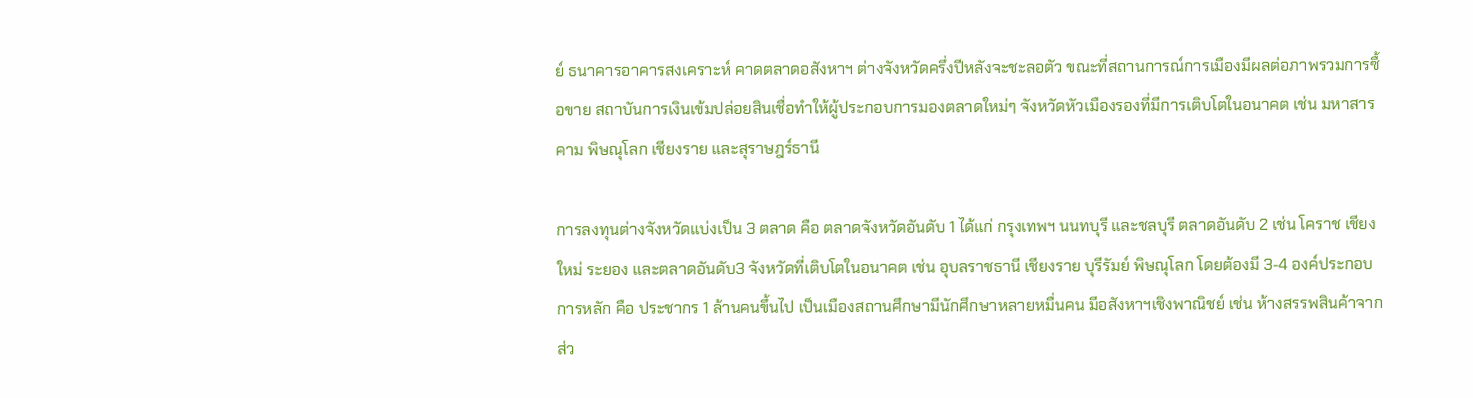ย์ ธนาคารอาคารสงเคราะห์ คาดตลาดอสังหาฯ ต่างจังหวัดครึ่งปีหลังจะชะลอตัว ขณะที่สถานการณ์การเมืองมีผลต่อภาพรวมการซื้อขาย สถาบันการเงินเข้มปล่อยสินเชื่อทำให้ผู้ประกอบการมองตลาดใหม่ๆ จังหวัดหัวเมืองรองที่มีการเติบโตในอนาคต เช่น มหาสารคาม พิษณุโลก เชียงราย และสุราษฎร์ธานี

การลงทุนต่างจังหวัดแบ่งเป็น 3 ตลาด คือ ตลาดจังหวัดอันดับ 1 ได้แก่ กรุงเทพฯ นนทบุรี และชลบุรี ตลาดอันดับ 2 เช่น โคราช เชียงใหม่ ระยอง และตลาดอันดับ3 จังหวัดที่เติบโตในอนาคต เช่น อุบลราชธานี เชียงราย บุรีรัมย์ พิษณุโลก โดยต้องมี 3-4 องค์ประกอบการหลัก คือ ประชากร 1 ล้านคนขึ้นไป เป็นเมืองสถานศึกษามีนักศึกษาหลายหมื่นคน มีอสังหาฯเชิงพาณิชย์ เช่น ห้างสรรพสินค้าจากส่ว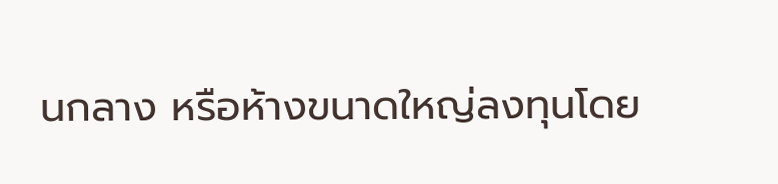นกลาง หรือห้างขนาดใหญ่ลงทุนโดย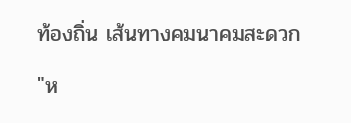ท้องถิ่น เส้นทางคมนาคมสะดวก

"ห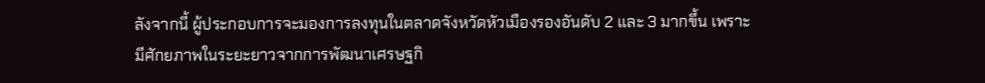ลังจากนี้ ผู้ประกอบการจะมองการลงทุนในตลาดจังหวัดหัวเมืองรองอันดับ 2 และ 3 มากขึ้น เพราะมีศักยภาพในระยะยาวจากการพัฒนาเศรษฐกิ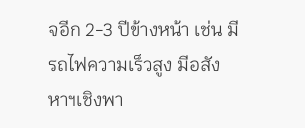จอีก 2-3 ปีข้างหน้า เช่น มีรถไฟความเร็วสูง มีอสังหาฯเชิงพา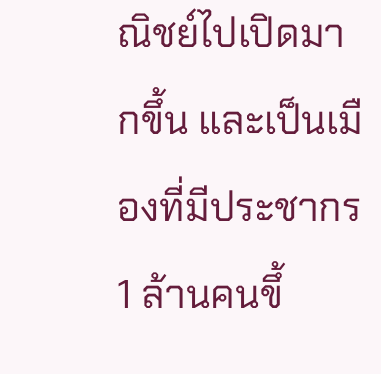ณิชย์ไปเปิดมากขึ้น และเป็นเมืองที่มีประชากร 1 ล้านคนขึ้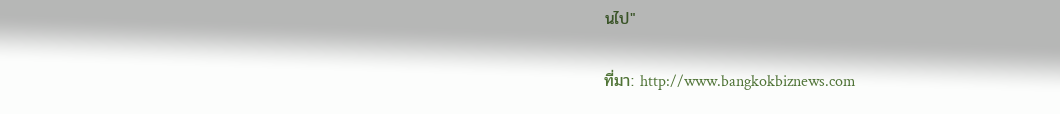นไป"

ที่มา: http://www.bangkokbiznews.com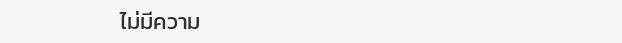ไม่มีความ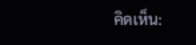คิดเห็น: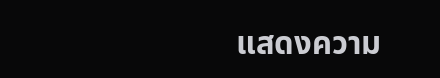แสดงความ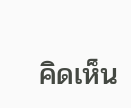คิดเห็น